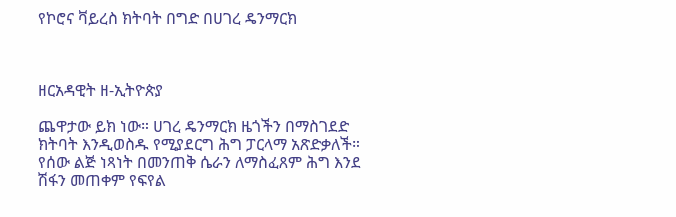የኮሮና ቫይረስ ክትባት በግድ በሀገረ ዴንማርክ



ዘርአዳዊት ዘ-ኢትዮጵያ

ጨዋታው ይክ ነው። ሀገረ ዴንማርክ ዜጎችን በማስገደድ ክትባት እንዲወስዱ የሚያደርግ ሕግ ፓርላማ አጽድቃለች። የሰው ልጅ ነጻነት በመንጠቅ ሴራን ለማስፈጸም ሕግ እንደ ሽፋን መጠቀም የፍየል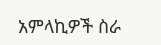አምላኪዎች ስራ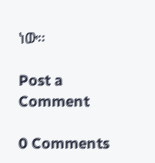ነው።

Post a Comment

0 Comments